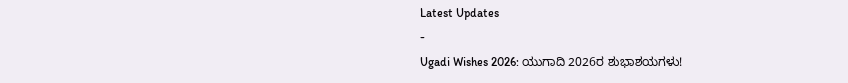Latest Updates
-
Ugadi Wishes 2026: ಯುಗಾದಿ 2026ರ ಶುಭಾಶಯಗಳು!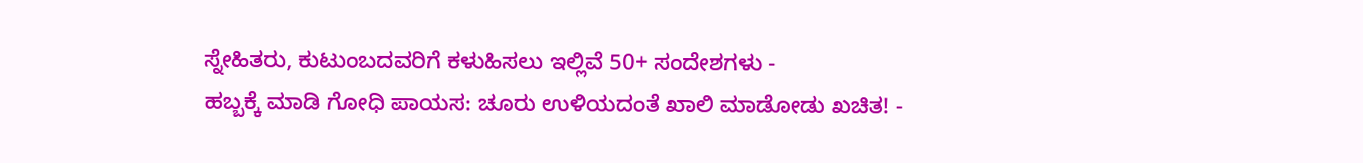ಸ್ನೇಹಿತರು, ಕುಟುಂಬದವರಿಗೆ ಕಳುಹಿಸಲು ಇಲ್ಲಿವೆ 50+ ಸಂದೇಶಗಳು -
ಹಬ್ಬಕ್ಕೆ ಮಾಡಿ ಗೋಧಿ ಪಾಯಸ: ಚೂರು ಉಳಿಯದಂತೆ ಖಾಲಿ ಮಾಡೋಡು ಖಚಿತ! -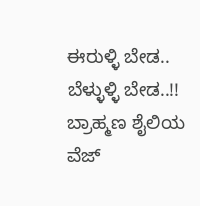ಈರುಳ್ಳಿ ಬೇಡ.. ಬೆಳ್ಳುಳ್ಳಿ ಬೇಡ..!! ಬ್ರಾಹ್ಮಣ ಶೈಲಿಯ ವೆಜ್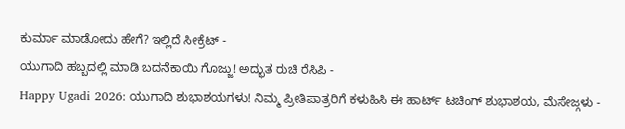ಕುರ್ಮಾ ಮಾಡೋದು ಹೇಗೆ? ಇಲ್ಲಿದೆ ಸೀಕ್ರೆಟ್ -
ಯುಗಾದಿ ಹಬ್ಬದಲ್ಲಿ ಮಾಡಿ ಬದನೆಕಾಯಿ ಗೊಜ್ಜು! ಅದ್ಭುತ ರುಚಿ ರೆಸಿಪಿ -
Happy Ugadi 2026: ಯುಗಾದಿ ಶುಭಾಶಯಗಳು! ನಿಮ್ಮ ಪ್ರೀತಿಪಾತ್ರರಿಗೆ ಕಳುಹಿಸಿ ಈ ಹಾರ್ಟ್ ಟಚಿಂಗ್ ಶುಭಾಶಯ, ಮೆಸೇಜ್ಗಳು -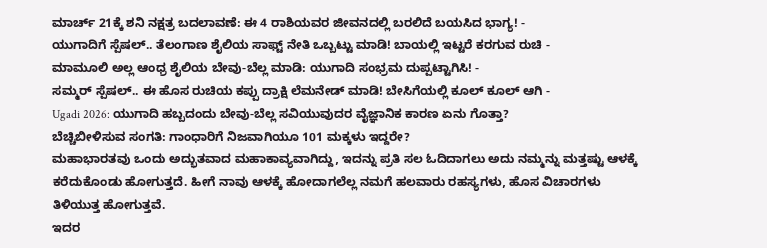ಮಾರ್ಚ್ 21ಕ್ಕೆ ಶನಿ ನಕ್ಷತ್ರ ಬದಲಾವಣೆ: ಈ 4 ರಾಶಿಯವರ ಜೀವನದಲ್ಲಿ ಬರಲಿದೆ ಬಯಸಿದ ಭಾಗ್ಯ! -
ಯುಗಾದಿಗೆ ಸ್ಪೆಷಲ್.. ತೆಲಂಗಾಣ ಶೈಲಿಯ ಸಾಫ್ಟ್ ನೇತಿ ಒಬ್ಬಟ್ಟು ಮಾಡಿ! ಬಾಯಲ್ಲಿ ಇಟ್ಟರೆ ಕರಗುವ ರುಚಿ -
ಮಾಮೂಲಿ ಅಲ್ಲ ಆಂಧ್ರ ಶೈಲಿಯ ಬೇವು-ಬೆಲ್ಲ ಮಾಡಿ: ಯುಗಾದಿ ಸಂಭ್ರಮ ದುಪ್ಪಟ್ಟಾಗಿಸಿ! -
ಸಮ್ಮರ್ ಸ್ಪೆಷಲ್.. ಈ ಹೊಸ ರುಚಿಯ ಕಪ್ಪು ದ್ರಾಕ್ಷಿ ಲೆಮನೇಡ್ ಮಾಡಿ! ಬೇಸಿಗೆಯಲ್ಲಿ ಕೂಲ್ ಕೂಲ್ ಆಗಿ -
Ugadi 2026: ಯುಗಾದಿ ಹಬ್ಬದಂದು ಬೇವು-ಬೆಲ್ಲ ಸವಿಯುವುದರ ವೈಜ್ಞಾನಿಕ ಕಾರಣ ಏನು ಗೊತ್ತಾ?
ಬೆಚ್ಚಿಬೀಳಿಸುವ ಸಂಗತಿ: ಗಾಂಧಾರಿಗೆ ನಿಜವಾಗಿಯೂ 101 ಮಕ್ಕಳು ಇದ್ದರೇ?
ಮಹಾಭಾರತವು ಒಂದು ಅದ್ಭುತವಾದ ಮಹಾಕಾವ್ಯವಾಗಿದ್ದು, ಇದನ್ನು ಪ್ರತಿ ಸಲ ಓದಿದಾಗಲು ಅದು ನಮ್ಮನ್ನು ಮತ್ತಷ್ಟು ಆಳಕ್ಕೆ ಕರೆದುಕೊಂಡು ಹೋಗುತ್ತದೆ. ಹೀಗೆ ನಾವು ಆಳಕ್ಕೆ ಹೋದಾಗಲೆಲ್ಲ ನಮಗೆ ಹಲವಾರು ರಹಸ್ಯಗಳು, ಹೊಸ ವಿಚಾರಗಳು ತಿಳಿಯುತ್ತ ಹೋಗುತ್ತವೆ.
ಇದರ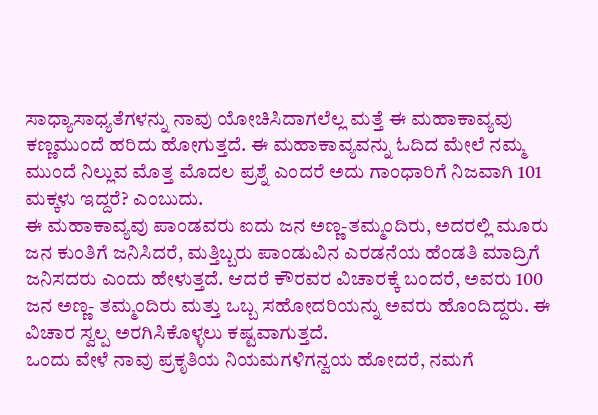ಸಾಧ್ಯಾಸಾಧ್ಯತೆಗಳನ್ನು ನಾವು ಯೋಚಿಸಿದಾಗಲೆಲ್ಲ ಮತ್ತೆ ಈ ಮಹಾಕಾವ್ಯವು ಕಣ್ಣಮುಂದೆ ಹರಿದು ಹೋಗುತ್ತದೆ. ಈ ಮಹಾಕಾವ್ಯವನ್ನು ಓದಿದ ಮೇಲೆ ನಮ್ಮ ಮುಂದೆ ನಿಲ್ಲುವ ಮೊತ್ತ ಮೊದಲ ಪ್ರಶ್ನೆ ಎಂದರೆ ಅದು ಗಾಂಧಾರಿಗೆ ನಿಜವಾಗಿ 101 ಮಕ್ಕಳು ಇದ್ದರೆ? ಎಂಬುದು.
ಈ ಮಹಾಕಾವ್ಯವು ಪಾಂಡವರು ಐದು ಜನ ಅಣ್ಣ-ತಮ್ಮಂದಿರು, ಅದರಲ್ಲಿ ಮೂರು ಜನ ಕುಂತಿಗೆ ಜನಿಸಿದರೆ, ಮತ್ತಿಬ್ಬರು ಪಾಂಡುವಿನ ಎರಡನೆಯ ಹೆಂಡತಿ ಮಾದ್ರಿಗೆ ಜನಿಸದರು ಎಂದು ಹೇಳುತ್ತದೆ. ಆದರೆ ಕೌರವರ ವಿಚಾರಕ್ಕೆ ಬಂದರೆ, ಅವರು 100 ಜನ ಅಣ್ಣ- ತಮ್ಮಂದಿರು ಮತ್ತು ಒಬ್ಬ ಸಹೋದರಿಯನ್ನು ಅವರು ಹೊಂದಿದ್ದರು. ಈ ವಿಚಾರ ಸ್ವಲ್ಪ ಅರಗಿಸಿಕೊಳ್ಳಲು ಕಷ್ಟವಾಗುತ್ತದೆ.
ಒಂದು ವೇಳೆ ನಾವು ಪ್ರಕೃತಿಯ ನಿಯಮಗಳಿಗನ್ವಯ ಹೋದರೆ, ನಮಗೆ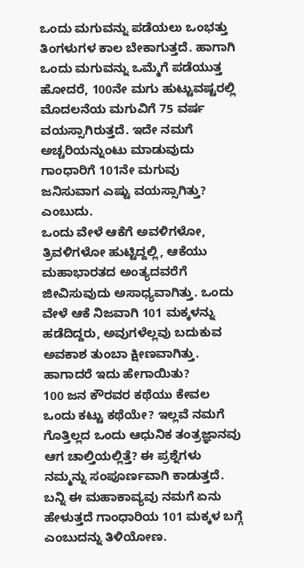ಒಂದು ಮಗುವನ್ನು ಪಡೆಯಲು ಒಂಭತ್ತು ತಿಂಗಳುಗಳ ಕಾಲ ಬೇಕಾಗುತ್ತದೆ. ಹಾಗಾಗಿ ಒಂದು ಮಗುವನ್ನು ಒಮ್ಮೆಗೆ ಪಡೆಯುತ್ತ ಹೋದರೆ, 100ನೇ ಮಗು ಹುಟ್ಟುವಷ್ಟರಲ್ಲಿ ಮೊದಲನೆಯ ಮಗುವಿಗೆ 75 ವರ್ಷ ವಯಸ್ಸಾಗಿರುತ್ತದೆ. ಇದೇ ನಮಗೆ ಅಚ್ಚರಿಯನ್ನುಂಟು ಮಾಡುವುದು ಗಾಂಧಾರಿಗೆ 101ನೇ ಮಗುವು ಜನಿಸುವಾಗ ಎಷ್ಟು ವಯಸ್ಸಾಗಿತ್ತು? ಎಂಬುದು.
ಒಂದು ವೇಳೆ ಆಕೆಗೆ ಅವಳಿಗಳೋ, ತ್ರಿವಳಿಗಳೋ ಹುಟ್ಟಿದ್ದಲ್ಲಿ, ಆಕೆಯು ಮಹಾಭಾರತದ ಅಂತ್ಯದವರೆಗೆ ಜೀವಿಸುವುದು ಅಸಾಧ್ಯವಾಗಿತ್ತು. ಒಂದು ವೇಳೆ ಆಕೆ ನಿಜವಾಗಿ 101 ಮಕ್ಕಳನ್ನು ಹಡೆದಿದ್ದರು, ಅವುಗಳೆಲ್ಲವು ಬದುಕುವ ಅವಕಾಶ ತುಂಬಾ ಕ್ಷೀಣವಾಗಿತ್ತು. ಹಾಗಾದರೆ ಇದು ಹೇಗಾಯಿತು?
100 ಜನ ಕೌರವರ ಕಥೆಯು ಕೇವಲ ಒಂದು ಕಟ್ಟು ಕಥೆಯೇ? ಇಲ್ಲವೆ ನಮಗೆ ಗೊತ್ತಿಲ್ಲದ ಒಂದು ಆಧುನಿಕ ತಂತ್ರಜ್ಞಾನವು ಆಗ ಚಾಲ್ತಿಯಲ್ಲಿತ್ತೆ? ಈ ಪ್ರಶ್ನೆಗಳು ನಮ್ಮನ್ನು ಸಂಪೂರ್ಣವಾಗಿ ಕಾಡುತ್ತದೆ. ಬನ್ನಿ ಈ ಮಹಾಕಾವ್ಯವು ನಮಗೆ ಏನು ಹೇಳುತ್ತದೆ ಗಾಂಧಾರಿಯ 101 ಮಕ್ಕಳ ಬಗ್ಗೆ ಎಂಬುದನ್ನು ತಿಳಿಯೋಣ.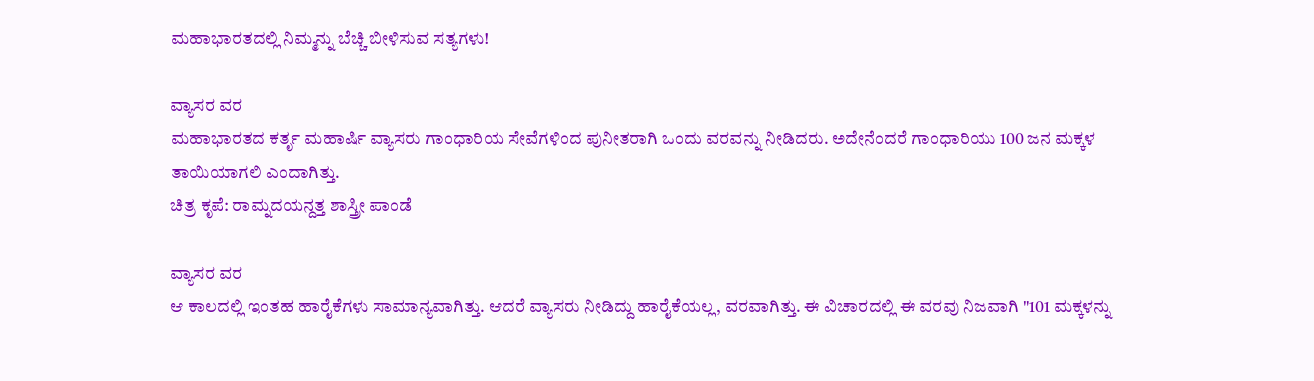ಮಹಾಭಾರತದಲ್ಲಿ ನಿಮ್ಮನ್ನು ಬೆಚ್ಚಿ ಬೀಳಿಸುವ ಸತ್ಯಗಳು!

ವ್ಯಾಸರ ವರ
ಮಹಾಭಾರತದ ಕರ್ತೃ ಮಹಾರ್ಷಿ ವ್ಯಾಸರು ಗಾಂಧಾರಿಯ ಸೇವೆಗಳಿಂದ ಪುನೀತರಾಗಿ ಒಂದು ವರವನ್ನು ನೀಡಿದರು. ಅದೇನೆಂದರೆ ಗಾಂಧಾರಿಯು 100 ಜನ ಮಕ್ಕಳ ತಾಯಿಯಾಗಲಿ ಎಂದಾಗಿತ್ತು.
ಚಿತ್ರ ಕೃಪೆ: ರಾಮ್ನದಯನ್ದತ್ತ ಶಾಸ್ತ್ರೀ ಪಾಂಡೆ

ವ್ಯಾಸರ ವರ
ಆ ಕಾಲದಲ್ಲಿ ಇಂತಹ ಹಾರೈಕೆಗಳು ಸಾಮಾನ್ಯವಾಗಿತ್ತು. ಆದರೆ ವ್ಯಾಸರು ನೀಡಿದ್ದು ಹಾರೈಕೆಯಲ್ಲ, ವರವಾಗಿತ್ತು. ಈ ವಿಚಾರದಲ್ಲಿ ಈ ವರವು ನಿಜವಾಗಿ "101 ಮಕ್ಕಳನ್ನು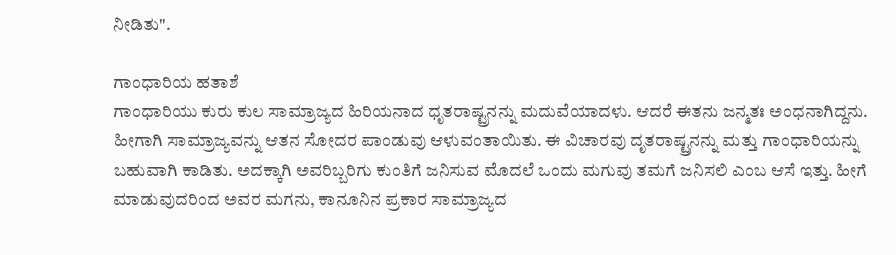ನೀಡಿತು".

ಗಾಂಧಾರಿಯ ಹತಾಶೆ
ಗಾಂಧಾರಿಯು ಕುರು ಕುಲ ಸಾಮ್ರಾಜ್ಯದ ಹಿರಿಯನಾದ ಧೃತರಾಷ್ಟ್ರನನ್ನು ಮದುವೆಯಾದಳು. ಆದರೆ ಈತನು ಜನ್ಮತಃ ಅಂಧನಾಗಿದ್ದನು. ಹೀಗಾಗಿ ಸಾಮ್ರಾಜ್ಯವನ್ನು ಆತನ ಸೋದರ ಪಾಂಡುವು ಆಳುವಂತಾಯಿತು. ಈ ವಿಚಾರವು ದೃತರಾಷ್ಟ್ರನನ್ನು ಮತ್ತು ಗಾಂಧಾರಿಯನ್ನು ಬಹುವಾಗಿ ಕಾಡಿತು. ಅದಕ್ಕಾಗಿ ಅವರಿಬ್ಬರಿಗು ಕುಂತಿಗೆ ಜನಿಸುವ ಮೊದಲೆ ಒಂದು ಮಗುವು ತಮಗೆ ಜನಿಸಲಿ ಎಂಬ ಆಸೆ ಇತ್ತು. ಹೀಗೆ ಮಾಡುವುದರಿಂದ ಅವರ ಮಗನು, ಕಾನೂನಿನ ಪ್ರಕಾರ ಸಾಮ್ರಾಜ್ಯದ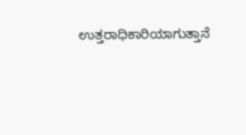ಉತ್ತರಾಧಿಕಾರಿಯಾಗುತ್ತಾನೆ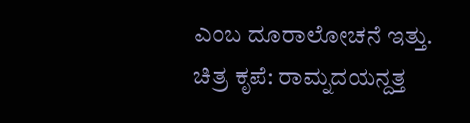ಎಂಬ ದೂರಾಲೋಚನೆ ಇತ್ತು.
ಚಿತ್ರ ಕೃಪೆ: ರಾಮ್ನದಯನ್ದತ್ತ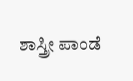ಶಾಸ್ತ್ರೀ ಪಾಂಡೆ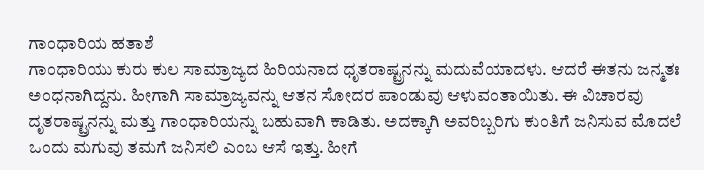ಗಾಂಧಾರಿಯ ಹತಾಶೆ
ಗಾಂಧಾರಿಯು ಕುರು ಕುಲ ಸಾಮ್ರಾಜ್ಯದ ಹಿರಿಯನಾದ ಧೃತರಾಷ್ಟ್ರನನ್ನು ಮದುವೆಯಾದಳು. ಆದರೆ ಈತನು ಜನ್ಮತಃ ಅಂಧನಾಗಿದ್ದನು. ಹೀಗಾಗಿ ಸಾಮ್ರಾಜ್ಯವನ್ನು ಆತನ ಸೋದರ ಪಾಂಡುವು ಆಳುವಂತಾಯಿತು. ಈ ವಿಚಾರವು ದೃತರಾಷ್ಟ್ರನನ್ನು ಮತ್ತು ಗಾಂಧಾರಿಯನ್ನು ಬಹುವಾಗಿ ಕಾಡಿತು. ಅದಕ್ಕಾಗಿ ಅವರಿಬ್ಬರಿಗು ಕುಂತಿಗೆ ಜನಿಸುವ ಮೊದಲೆ ಒಂದು ಮಗುವು ತಮಗೆ ಜನಿಸಲಿ ಎಂಬ ಆಸೆ ಇತ್ತು. ಹೀಗೆ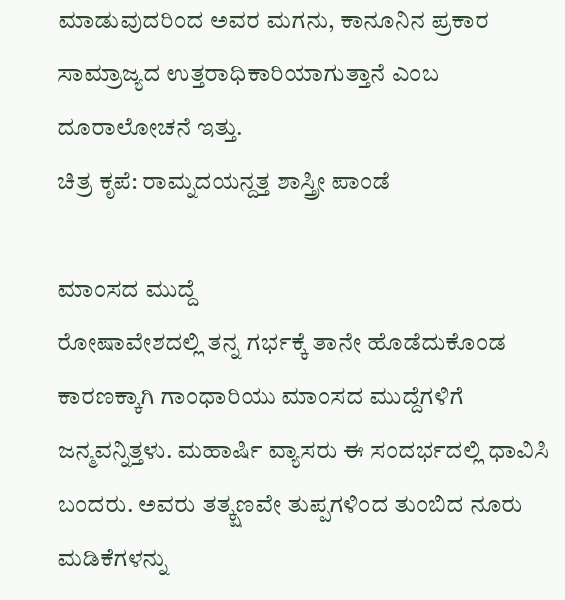ಮಾಡುವುದರಿಂದ ಅವರ ಮಗನು, ಕಾನೂನಿನ ಪ್ರಕಾರ ಸಾಮ್ರಾಜ್ಯದ ಉತ್ತರಾಧಿಕಾರಿಯಾಗುತ್ತಾನೆ ಎಂಬ ದೂರಾಲೋಚನೆ ಇತ್ತು.
ಚಿತ್ರ ಕೃಪೆ: ರಾಮ್ನದಯನ್ದತ್ತ ಶಾಸ್ತ್ರೀ ಪಾಂಡೆ

ಮಾಂಸದ ಮುದ್ದೆ
ರೋಷಾವೇಶದಲ್ಲಿ ತನ್ನ ಗರ್ಭಕ್ಕೆ ತಾನೇ ಹೊಡೆದುಕೊಂಡ ಕಾರಣಕ್ಕಾಗಿ ಗಾಂಧಾರಿಯು ಮಾಂಸದ ಮುದ್ದೆಗಳಿಗೆ ಜನ್ಮವನ್ನಿತ್ತಳು. ಮಹಾರ್ಷಿ ವ್ಯಾಸರು ಈ ಸಂದರ್ಭದಲ್ಲಿ ಧಾವಿಸಿ ಬಂದರು. ಅವರು ತತ್ಕ್ಷಣವೇ ತುಪ್ಪಗಳಿಂದ ತುಂಬಿದ ನೂರು ಮಡಿಕೆಗಳನ್ನು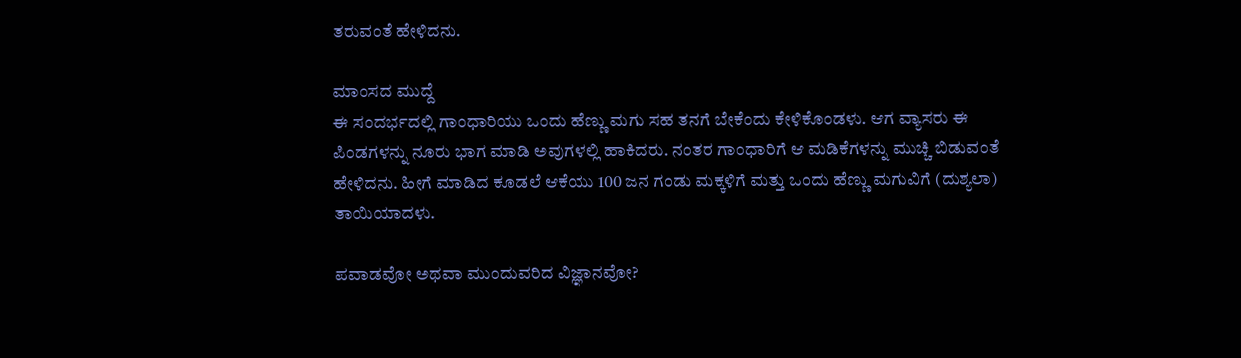ತರುವಂತೆ ಹೇಳಿದನು.

ಮಾಂಸದ ಮುದ್ದೆ
ಈ ಸಂದರ್ಭದಲ್ಲಿ ಗಾಂಧಾರಿಯು ಒಂದು ಹೆಣ್ಣು ಮಗು ಸಹ ತನಗೆ ಬೇಕೆಂದು ಕೇಳಿಕೊಂಡಳು. ಆಗ ವ್ಯಾಸರು ಈ ಪಿಂಡಗಳನ್ನು ನೂರು ಭಾಗ ಮಾಡಿ ಅವುಗಳಲ್ಲಿ ಹಾಕಿದರು. ನಂತರ ಗಾಂಧಾರಿಗೆ ಆ ಮಡಿಕೆಗಳನ್ನು ಮುಚ್ಚಿ ಬಿಡುವಂತೆ ಹೇಳಿದನು. ಹೀಗೆ ಮಾಡಿದ ಕೂಡಲೆ ಆಕೆಯು 100 ಜನ ಗಂಡು ಮಕ್ಕಳಿಗೆ ಮತ್ತು ಒಂದು ಹೆಣ್ಣು ಮಗುವಿಗೆ (ದುಶ್ಯಲಾ) ತಾಯಿಯಾದಳು.

ಪವಾಡವೋ ಅಥವಾ ಮುಂದುವರಿದ ವಿಜ್ಞಾನವೋ?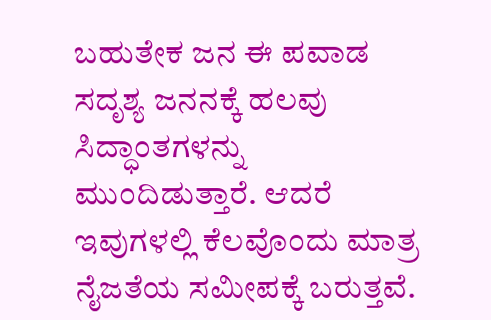ಬಹುತೇಕ ಜನ ಈ ಪವಾಡ ಸದೃಶ್ಯ ಜನನಕ್ಕೆ ಹಲವು ಸಿದ್ಧಾಂತಗಳನ್ನು ಮುಂದಿಡುತ್ತಾರೆ. ಆದರೆ ಇವುಗಳಲ್ಲಿ ಕೆಲವೊಂದು ಮಾತ್ರ ನೈಜತೆಯ ಸಮೀಪಕ್ಕೆ ಬರುತ್ತವೆ.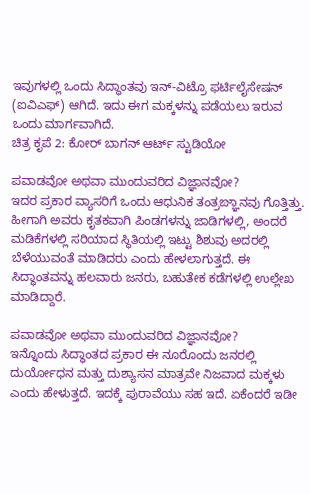ಇವುಗಳಲ್ಲಿ ಒಂದು ಸಿದ್ಧಾಂತವು ಇನ್-ವಿಟ್ರೊ ಫರ್ಟಿಲೈಸೇಷನ್ (ಐವಿಎಫ್) ಆಗಿದೆ. ಇದು ಈಗ ಮಕ್ಕಳನ್ನು ಪಡೆಯಲು ಇರುವ ಒಂದು ಮಾರ್ಗವಾಗಿದೆ.
ಚಿತ್ರ ಕೃಪೆ 2: ಕೋರ್ ಬಾಗನ್ ಆರ್ಟ್ ಸ್ಟುಡಿಯೋ

ಪವಾಡವೋ ಅಥವಾ ಮುಂದುವರಿದ ವಿಜ್ಞಾನವೋ?
ಇದರ ಪ್ರಕಾರ ವ್ಯಾಸರಿಗೆ ಒಂದು ಆಧುನಿಕ ತಂತ್ರಙ್ಞಾನವು ಗೊತ್ತಿತ್ತು. ಹೀಗಾಗಿ ಅವರು ಕೃತಕವಾಗಿ ಪಿಂಡಗಳನ್ನು ಜಾಡಿಗಳಲ್ಲಿ, ಅಂದರೆ ಮಡಿಕೆಗಳಲ್ಲಿ ಸರಿಯಾದ ಸ್ಥಿತಿಯಲ್ಲಿ ಇಟ್ಟು ಶಿಶುವು ಅದರಲ್ಲಿ ಬೆಳೆಯುವಂತೆ ಮಾಡಿದರು ಎಂದು ಹೇಳಲಾಗುತ್ತದೆ. ಈ ಸಿದ್ಧಾಂತವನ್ನು ಹಲವಾರು ಜನರು, ಬಹುತೇಕ ಕಡೆಗಳಲ್ಲಿ ಉಲ್ಲೇಖ ಮಾಡಿದ್ದಾರೆ.

ಪವಾಡವೋ ಅಥವಾ ಮುಂದುವರಿದ ವಿಜ್ಞಾನವೋ?
ಇನ್ನೊಂದು ಸಿದ್ಧಾಂತದ ಪ್ರಕಾರ ಈ ನೂರೊಂದು ಜನರಲ್ಲಿ ದುರ್ಯೋಧನ ಮತ್ತು ದುಶ್ಯಾಸನ ಮಾತ್ರವೇ ನಿಜವಾದ ಮಕ್ಕಳು ಎಂದು ಹೇಳುತ್ತದೆ. ಇದಕ್ಕೆ ಪುರಾವೆಯು ಸಹ ಇದೆ. ಏಕೆಂದರೆ ಇಡೀ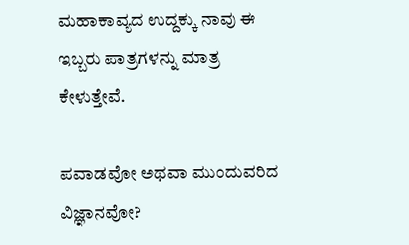ಮಹಾಕಾವ್ಯದ ಉದ್ದಕ್ಕು ನಾವು ಈ ಇಬ್ಬರು ಪಾತ್ರಗಳನ್ನು ಮಾತ್ರ ಕೇಳುತ್ತೇವೆ.

ಪವಾಡವೋ ಅಥವಾ ಮುಂದುವರಿದ ವಿಜ್ಞಾನವೋ?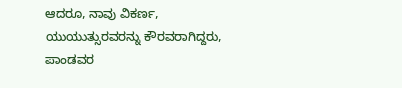ಆದರೂ, ನಾವು ವಿಕರ್ಣ, ಯುಯುತ್ಸುರವರನ್ನು ಕೌರವರಾಗಿದ್ದರು, ಪಾಂಡವರ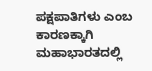ಪಕ್ಷಪಾತಿಗಳು ಎಂಬ ಕಾರಣಕ್ಕಾಗಿ ಮಹಾಭಾರತದಲ್ಲಿ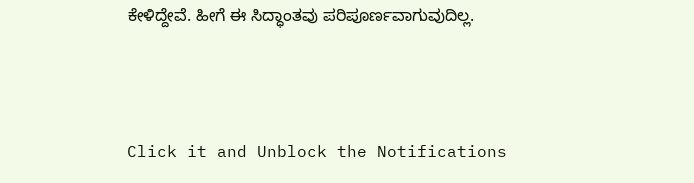ಕೇಳಿದ್ದೇವೆ. ಹೀಗೆ ಈ ಸಿದ್ಧಾಂತವು ಪರಿಪೂರ್ಣವಾಗುವುದಿಲ್ಲ.



Click it and Unblock the Notifications